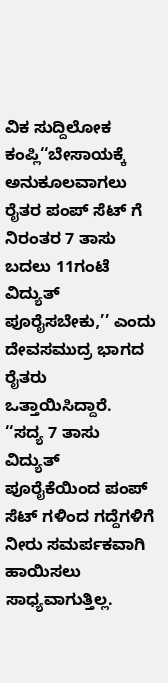ವಿಕ ಸುದ್ದಿಲೋಕ ಕಂಪ್ಲಿ‘‘ಬೇಸಾಯಕ್ಕೆ ಅನುಕೂಲವಾಗಲು ರೈತರ ಪಂಪ್ ಸೆಟ್ ಗೆ ನಿರಂತರ 7 ತಾಸು ಬದಲು 11ಗಂಟೆ ವಿದ್ಯುತ್ ಪೂರೈಸಬೇಕು,’’ ಎಂದು ದೇವಸಮುದ್ರ ಭಾಗದ ರೈತರು ಒತ್ತಾಯಿಸಿದ್ದಾರೆ.
‘‘ಸದ್ಯ 7 ತಾಸು ವಿದ್ಯುತ್ ಪೂರೈಕೆಯಿಂದ ಪಂಪ್ ಸೆಟ್ ಗಳಿಂದ ಗದ್ದೆಗಳಿಗೆ ನೀರು ಸಮರ್ಪಕವಾಗಿ ಹಾಯಿಸಲು ಸಾಧ್ಯವಾಗುತ್ತಿಲ್ಲ.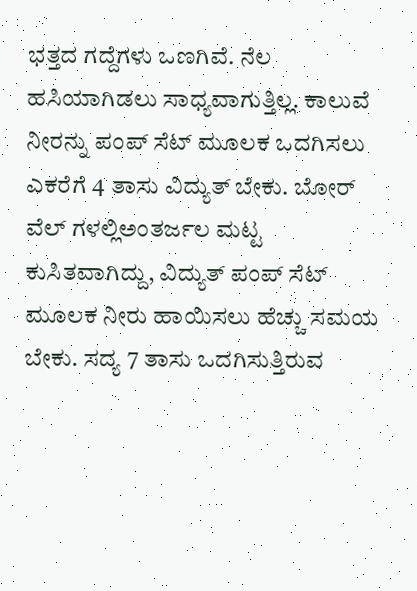ಭತ್ತದ ಗದ್ದೆಗಳು ಒಣಗಿವೆ. ನೆಲ ಹಸಿಯಾಗಿಡಲು ಸಾಧ್ಯವಾಗುತ್ತಿಲ್ಲ. ಕಾಲುವೆ ನೀರನ್ನು ಪಂಪ್ ಸೆಟ್ ಮೂಲಕ ಒದಗಿಸಲು ಎಕರೆಗೆ 4 ತಾಸು ವಿದ್ಯುತ್ ಬೇಕು. ಬೋರ್ ವೆಲ್ ಗಳಲ್ಲಿಅಂತರ್ಜಲ ಮಟ್ಟ ಕುಸಿತವಾಗಿದ್ದು, ವಿದ್ಯುತ್ ಪಂಪ್ ಸೆಟ್ ಮೂಲಕ ನೀರು ಹಾಯಿಸಲು ಹೆಚ್ಚು ಸಮಯ ಬೇಕು. ಸದ್ಯ 7 ತಾಸು ಒದಗಿಸುತ್ತಿರುವ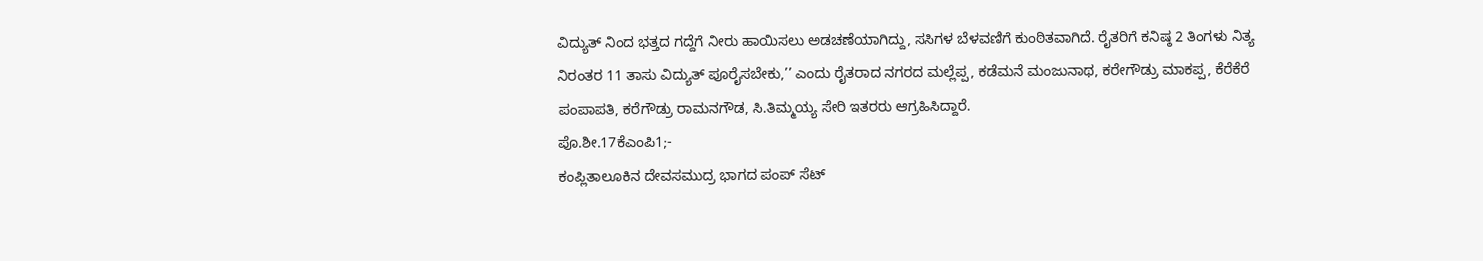ವಿದ್ಯುತ್ ನಿಂದ ಭತ್ತದ ಗದ್ದೆಗೆ ನೀರು ಹಾಯಿಸಲು ಅಡಚಣೆಯಾಗಿದ್ದು, ಸಸಿಗಳ ಬೆಳವಣಿಗೆ ಕುಂಠಿತವಾಗಿದೆ. ರೈತರಿಗೆ ಕನಿಷ್ಠ 2 ತಿಂಗಳು ನಿತ್ಯ ನಿರಂತರ 11 ತಾಸು ವಿದ್ಯುತ್ ಪೂರೈಸಬೇಕು,’’ ಎಂದು ರೈತರಾದ ನಗರದ ಮಲ್ಲೆಪ್ಪ, ಕಡೆಮನೆ ಮಂಜುನಾಥ, ಕರೇಗೌಡ್ರು ಮಾಕಪ್ಪ, ಕೆರೆಕೆರೆ ಪಂಪಾಪತಿ, ಕರೆಗೌಡ್ರು ರಾಮನಗೌಡ, ಸಿ.ತಿಮ್ಮಯ್ಯ ಸೇರಿ ಇತರರು ಆಗ್ರಹಿಸಿದ್ದಾರೆ.
ಪೊ.ಶೀ.17ಕೆಎಂಪಿ1;-
ಕಂಪ್ಲಿತಾಲೂಕಿನ ದೇವಸಮುದ್ರ ಭಾಗದ ಪಂಪ್ ಸೆಟ್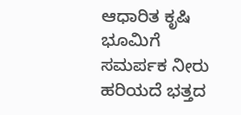ಆಧಾರಿತ ಕೃಷಿ ಭೂಮಿಗೆ ಸಮರ್ಪಕ ನೀರು ಹರಿಯದೆ ಭತ್ತದ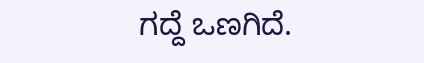ಗದ್ದೆ ಒಣಗಿದೆ.